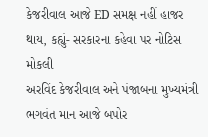કેજરીવાલ આજે ED સમક્ષ નહીં હાજર થાય, કહ્યું- સરકારના કહેવા પર નોટિસ મોકલી
અરવિંદ કેજરીવાલ અને પંજાબના મુખ્યમંત્રી ભગવંત માન આજે બપોર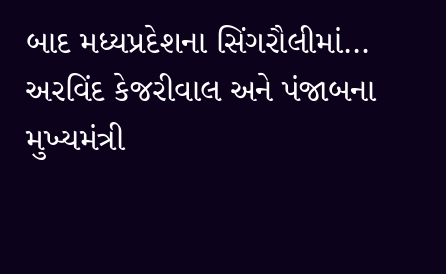બાદ મધ્યપ્રદેશના સિંગરૌલીમાં…
અરવિંદ કેજરીવાલ અને પંજાબના મુખ્યમંત્રી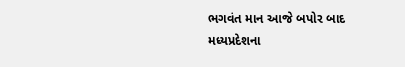ભગવંત માન આજે બપોર બાદ મધ્યપ્રદેશના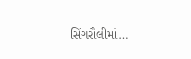સિંગરૌલીમાં…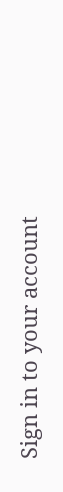Sign in to your account